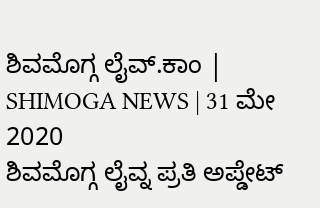ಶಿವಮೊಗ್ಗ ಲೈವ್.ಕಾಂ | SHIMOGA NEWS | 31 ಮೇ 2020
ಶಿವಮೊಗ್ಗ ಲೈವ್ನ ಪ್ರತಿ ಅಪ್ಡೇಟ್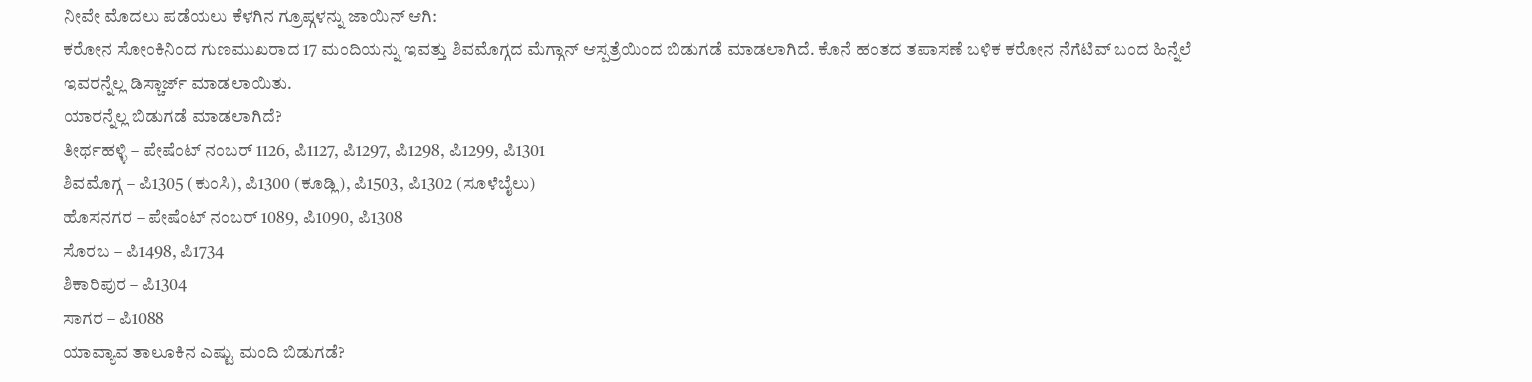ನೀವೇ ಮೊದಲು ಪಡೆಯಲು ಕೆಳಗಿನ ಗ್ರೂಪ್ಗಳನ್ನು ಜಾಯಿನ್ ಆಗಿ:
ಕರೋನ ಸೋಂಕಿನಿಂದ ಗುಣಮುಖರಾದ 17 ಮಂದಿಯನ್ನು ಇವತ್ತು ಶಿವಮೊಗ್ಗದ ಮೆಗ್ಗಾನ್ ಆಸ್ಪತ್ರೆಯಿಂದ ಬಿಡುಗಡೆ ಮಾಡಲಾಗಿದೆ. ಕೊನೆ ಹಂತದ ತಪಾಸಣೆ ಬಳಿಕ ಕರೋನ ನೆಗೆಟಿವ್ ಬಂದ ಹಿನ್ನೆಲೆ ಇವರನ್ನೆಲ್ಲ ಡಿಸ್ಚಾರ್ಜ್ ಮಾಡಲಾಯಿತು.
ಯಾರನ್ನೆಲ್ಲ ಬಿಡುಗಡೆ ಮಾಡಲಾಗಿದೆ?
ತೀರ್ಥಹಳ್ಳಿ – ಪೇಷೆಂಟ್ ನಂಬರ್ 1126, ಪಿ1127, ಪಿ1297, ಪಿ1298, ಪಿ1299, ಪಿ1301
ಶಿವಮೊಗ್ಗ – ಪಿ1305 (ಕುಂಸಿ), ಪಿ1300 (ಕೂಡ್ಲಿ), ಪಿ1503, ಪಿ1302 (ಸೂಳೆಬೈಲು)
ಹೊಸನಗರ – ಪೇಷೆಂಟ್ ನಂಬರ್ 1089, ಪಿ1090, ಪಿ1308
ಸೊರಬ – ಪಿ1498, ಪಿ1734
ಶಿಕಾರಿಪುರ – ಪಿ1304
ಸಾಗರ – ಪಿ1088
ಯಾವ್ಯಾವ ತಾಲೂಕಿನ ಎಷ್ಟು ಮಂದಿ ಬಿಡುಗಡೆ?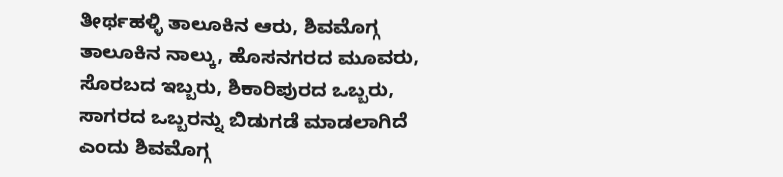ತೀರ್ಥಹಳ್ಳಿ ತಾಲೂಕಿನ ಆರು, ಶಿವಮೊಗ್ಗ ತಾಲೂಕಿನ ನಾಲ್ಕು, ಹೊಸನಗರದ ಮೂವರು, ಸೊರಬದ ಇಬ್ಬರು, ಶಿಕಾರಿಪುರದ ಒಬ್ಬರು, ಸಾಗರದ ಒಬ್ಬರನ್ನು ಬಿಡುಗಡೆ ಮಾಡಲಾಗಿದೆ ಎಂದು ಶಿವಮೊಗ್ಗ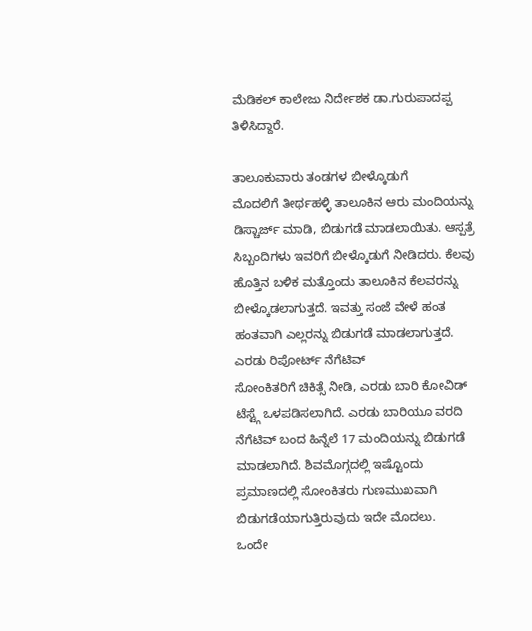ಮೆಡಿಕಲ್ ಕಾಲೇಜು ನಿರ್ದೇಶಕ ಡಾ.ಗುರುಪಾದಪ್ಪ ತಿಳಿಸಿದ್ದಾರೆ.

ತಾಲೂಕುವಾರು ತಂಡಗಳ ಬೀಳ್ಕೊಡುಗೆ
ಮೊದಲಿಗೆ ತೀರ್ಥಹಳ್ಳಿ ತಾಲೂಕಿನ ಆರು ಮಂದಿಯನ್ನು ಡಿಸ್ಚಾರ್ಜ್ ಮಾಡಿ, ಬಿಡುಗಡೆ ಮಾಡಲಾಯಿತು. ಆಸ್ಪತ್ರೆ ಸಿಬ್ಬಂದಿಗಳು ಇವರಿಗೆ ಬೀಳ್ಕೊಡುಗೆ ನೀಡಿದರು. ಕೆಲವು ಹೊತ್ತಿನ ಬಳಿಕ ಮತ್ತೊಂದು ತಾಲೂಕಿನ ಕೆಲವರನ್ನು ಬೀಳ್ಕೊಡಲಾಗುತ್ತದೆ. ಇವತ್ತು ಸಂಜೆ ವೇಳೆ ಹಂತ ಹಂತವಾಗಿ ಎಲ್ಲರನ್ನು ಬಿಡುಗಡೆ ಮಾಡಲಾಗುತ್ತದೆ.
ಎರಡು ರಿಪೋರ್ಟ್ ನೆಗೆಟಿವ್
ಸೋಂಕಿತರಿಗೆ ಚಿಕಿತ್ಸೆ ನೀಡಿ, ಎರಡು ಬಾರಿ ಕೋವಿಡ್ ಟೆಸ್ಟ್ಗೆ ಒಳಪಡಿಸಲಾಗಿದೆ. ಎರಡು ಬಾರಿಯೂ ವರದಿ ನೆಗೆಟಿವ್ ಬಂದ ಹಿನ್ನೆಲೆ 17 ಮಂದಿಯನ್ನು ಬಿಡುಗಡೆ ಮಾಡಲಾಗಿದೆ. ಶಿವಮೊಗ್ಗದಲ್ಲಿ ಇಷ್ಟೊಂದು ಪ್ರಮಾಣದಲ್ಲಿ ಸೋಂಕಿತರು ಗುಣಮುಖವಾಗಿ ಬಿಡುಗಡೆಯಾಗುತ್ತಿರುವುದು ಇದೇ ಮೊದಲು.
ಒಂದೇ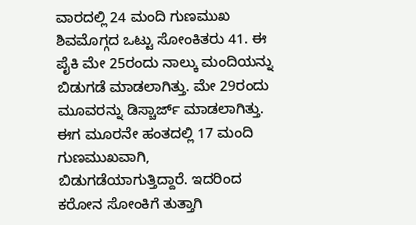ವಾರದಲ್ಲಿ 24 ಮಂದಿ ಗುಣಮುಖ
ಶಿವಮೊಗ್ಗದ ಒಟ್ಟು ಸೋಂಕಿತರು 41. ಈ ಪೈಕಿ ಮೇ 25ರಂದು ನಾಲ್ಕು ಮಂದಿಯನ್ನು ಬಿಡುಗಡೆ ಮಾಡಲಾಗಿತ್ತು. ಮೇ 29ರಂದು ಮೂವರನ್ನು ಡಿಸ್ಚಾರ್ಜ್ ಮಾಡಲಾಗಿತ್ತು. ಈಗ ಮೂರನೇ ಹಂತದಲ್ಲಿ 17 ಮಂದಿ ಗುಣಮುಖವಾಗಿ, ಬಿಡುಗಡೆಯಾಗುತ್ತಿದ್ದಾರೆ. ಇದರಿಂದ ಕರೋನ ಸೋಂಕಿಗೆ ತುತ್ತಾಗಿ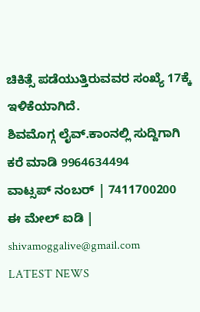ಚಿಕಿತ್ಸೆ ಪಡೆಯುತ್ತಿರುವವರ ಸಂಖ್ಯೆ 17ಕ್ಕೆ ಇಳಿಕೆಯಾಗಿದೆ.
ಶಿವಮೊಗ್ಗ ಲೈವ್.ಕಾಂನಲ್ಲಿ ಸುದ್ದಿಗಾಗಿ ಕರೆ ಮಾಡಿ 9964634494
ವಾಟ್ಸಪ್ ನಂಬರ್ | 7411700200
ಈ ಮೇಲ್ ಐಡಿ | shivamoggalive@gmail.com
LATEST NEWS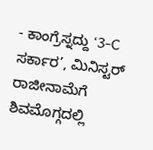- ಕಾಂಗ್ರೆಸ್ನದ್ದು ‘3-C ಸರ್ಕಾರ’, ಮಿನಿಸ್ಟರ್ ರಾಜೀನಾಮೆಗೆ ಶಿವಮೊಗ್ಗದಲ್ಲಿ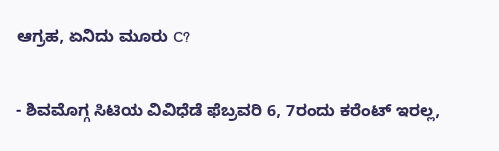ಆಗ್ರಹ, ಏನಿದು ಮೂರು C?

- ಶಿವಮೊಗ್ಗ ಸಿಟಿಯ ವಿವಿಧೆಡೆ ಫೆಬ್ರವರಿ 6, 7ರಂದು ಕರೆಂಟ್ ಇರಲ್ಲ,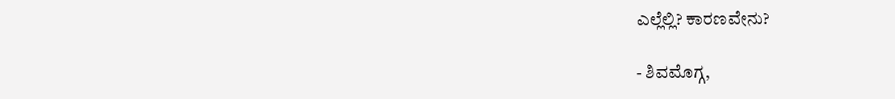ಎಲ್ಲೆಲ್ಲಿ? ಕಾರಣವೇನು?

- ಶಿವಮೊಗ್ಗ,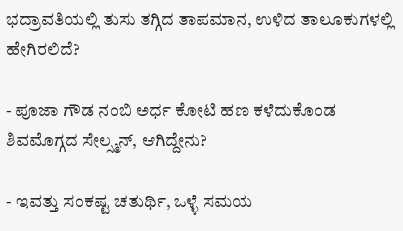ಭದ್ರಾವತಿಯಲ್ಲಿ ತುಸು ತಗ್ಗಿದ ತಾಪಮಾನ, ಉಳಿದ ತಾಲೂಕುಗಳಲ್ಲಿ ಹೇಗಿರಲಿದೆ?

- ಪೂಜಾ ಗೌಡ ನಂಬಿ ಅರ್ಧ ಕೋಟಿ ಹಣ ಕಳೆದುಕೊಂಡ ಶಿವಮೊಗ್ಗದ ಸೇಲ್ಸ್ಮನ್, ಆಗಿದ್ದೇನು?

- ಇವತ್ತು ಸಂಕಷ್ಟ ಚತುರ್ಥಿ, ಒಳ್ಳೆ ಸಮಯ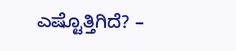ಎಷ್ಟೊತ್ತಿಗಿದೆ? –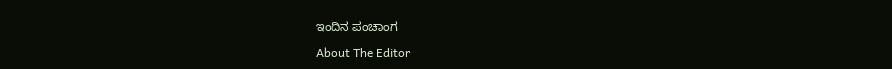ಇಂದಿನ ಪಂಚಾಂಗ

About The Editor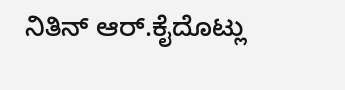ನಿತಿನ್ ಆರ್.ಕೈದೊಟ್ಲು